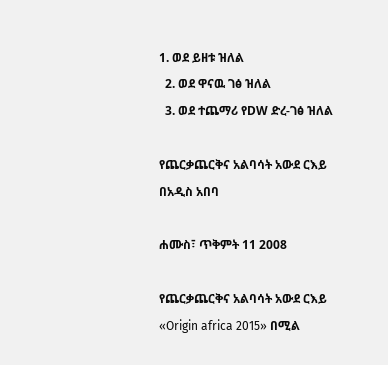1. ወደ ይዘቱ ዝለል
  2. ወደ ዋናዉ ገፅ ዝለል
  3. ወደ ተጨማሪ የDW ድረ-ገፅ ዝለል

የጨርቃጨርቅና አልባሳት አውደ ርእይ በአዲስ አበባ

ሐሙስ፣ ጥቅምት 11 2008

የጨርቃጨርቅና አልባሳት አውደ ርእይ «Origin africa 2015» በሚል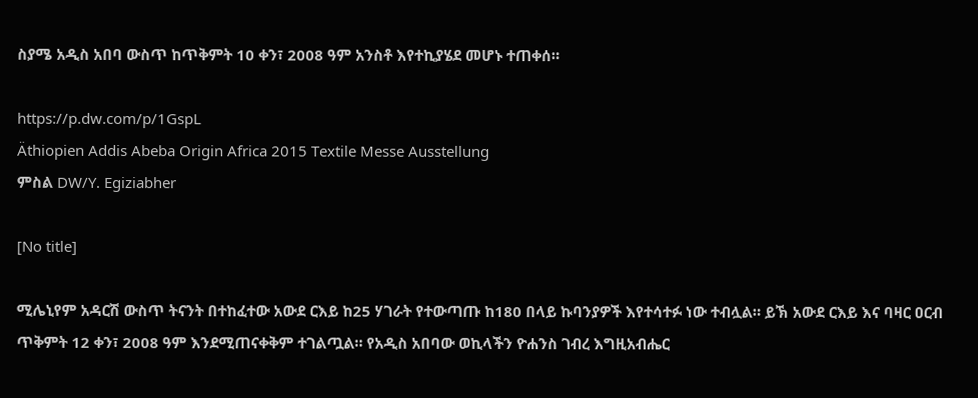ስያሜ አዲስ አበባ ውስጥ ከጥቅምት 10 ቀን፣ 2008 ዓም አንስቶ እየተኪያሄደ መሆኑ ተጠቀሰ።

https://p.dw.com/p/1GspL
Äthiopien Addis Abeba Origin Africa 2015 Textile Messe Ausstellung
ምስል DW/Y. Egiziabher

[No title]

ሚሌኒየም አዳርሽ ውስጥ ትናንት በተከፈተው አውደ ርእይ ከ25 ሃገራት የተውጣጡ ከ180 በላይ ኩባንያዎች እየተሳተፉ ነው ተብሏል። ይኽ አውደ ርእይ እና ባዛር ዐርብ ጥቅምት 12 ቀን፣ 2008 ዓም እንደሚጠናቀቅም ተገልጧል። የአዲስ አበባው ወኪላችን ዮሐንስ ገብረ እግዚአብሔር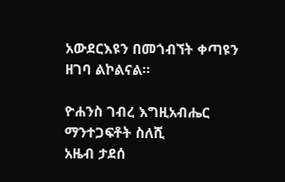አውደርእዩን በመጎብኘት ቀጣዩን ዘገባ ልኮልናል።

ዮሐንስ ገብረ እግዚአብሔር
ማንተጋፍቶት ስለሺ
አዜብ ታደሰ